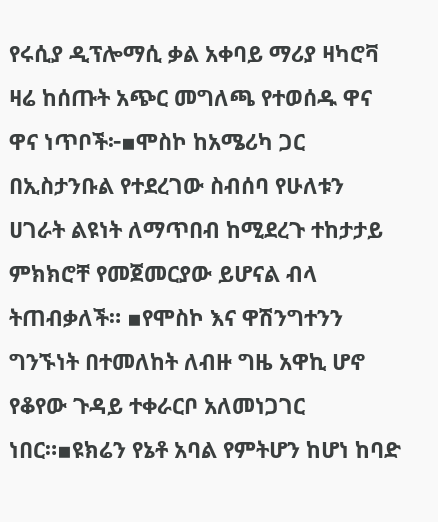የሩሲያ ዲፕሎማሲ ቃል አቀባይ ማሪያ ዛካሮቫ ዛሬ ከሰጡት አጭር መግለጫ የተወሰዱ ዋና ዋና ነጥቦች፦▪ሞስኮ ከአሜሪካ ጋር በኢስታንቡል የተደረገው ስብሰባ የሁለቱን ሀገራት ልዩነት ለማጥበብ ከሚደረጉ ተከታታይ ምክክሮቸ የመጀመርያው ይሆናል ብላ ትጠብቃለች። ▪የሞስኮ እና ዋሽንግተንን ግንኙነት በተመለከት ለብዙ ግዜ አዋኪ ሆኖ የቆየው ጉዳይ ተቀራርቦ አለመነጋገር ነበር።▪ዩክሬን የኔቶ አባል የምትሆን ከሆነ ከባድ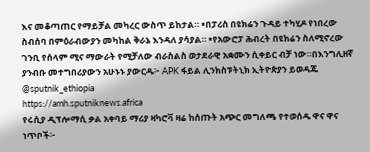እና መቆጣጠር የማይቻል መካረር ውስጥ ይከታል። ▪በፓሪስ በዩክሬን ጉዳይ ተካሂዶ የነበረው ስብሰባ በምዕራብውያን መካከል ቅራኔ እንዳለ ያሳያል። ▪የአውሮፓ ሕብረት በዩክሬን ስለሚኖረው ገንቢ የሰላም ሚና ማውራት የሚቻለው ብራስልስ ወታደራዊ አቋሙን ሲቀይር ብቻ ነው።በእንግሊዘኛ ያንብቡ መተግበሪያውን አሁኑኑ ያውርዱ፦ APK ፋይል ሊንክስፑትኒክ ኢትዮጵያን ይወዳጁ @sputnik_ethiopia
https://amh.sputniknews.africa
የሩሲያ ዲፕሎማሲ ቃል አቀባይ ማሪያ ዛካሮቫ ዛሬ ከሰጡት አጭር መግለጫ የተወሰዱ ዋና ዋና ነጥቦች፦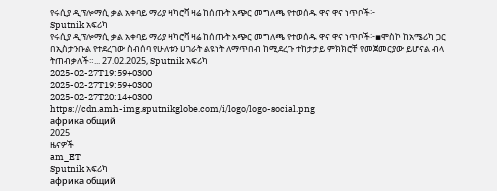የሩሲያ ዲፕሎማሲ ቃል አቀባይ ማሪያ ዛካሮቫ ዛሬ ከሰጡት አጭር መግለጫ የተወሰዱ ዋና ዋና ነጥቦች፦
Sputnik አፍሪካ
የሩሲያ ዲፕሎማሲ ቃል አቀባይ ማሪያ ዛካሮቫ ዛሬ ከሰጡት አጭር መግለጫ የተወሰዱ ዋና ዋና ነጥቦች፦▪ሞስኮ ከአሜሪካ ጋር በኢስታንቡል የተደረገው ስብሰባ የሁለቱን ሀገራት ልዩነት ለማጥበብ ከሚደረጉ ተከታታይ ምክክሮቸ የመጀመርያው ይሆናል ብላ ትጠብቃለች።... 27.02.2025, Sputnik አፍሪካ
2025-02-27T19:59+0300
2025-02-27T19:59+0300
2025-02-27T20:14+0300
https://cdn.amh-img.sputnikglobe.com/i/logo/logo-social.png
африка общий
2025
ዜናዎች
am_ET
Sputnik አፍሪካ
африка общий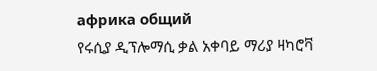африка общий
የሩሲያ ዲፕሎማሲ ቃል አቀባይ ማሪያ ዛካሮቫ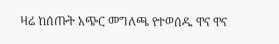ዛሬ ከሰጡት አጭር መግለጫ የተወሰዱ ዋና ዋና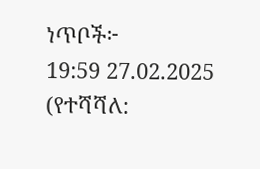ነጥቦች፦
19:59 27.02.2025 (የተሻሻለ: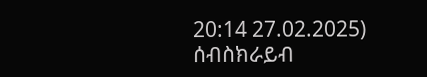20:14 27.02.2025)
ሰብስክራይብ